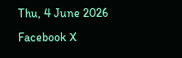Thu, 4 June 2026
Facebook X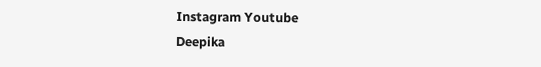Instagram Youtube
Deepika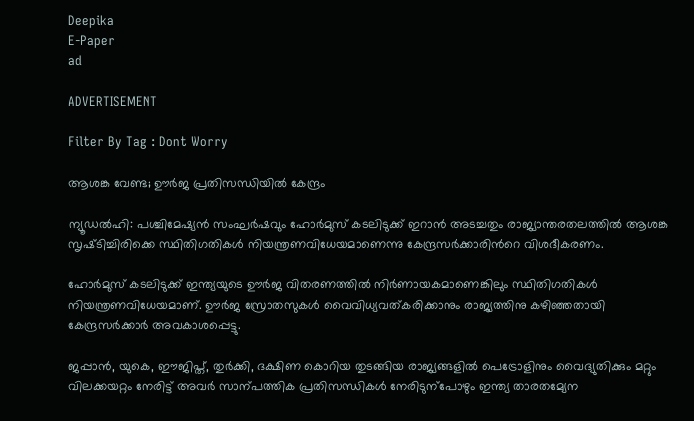Deepika
E-Paper
ad

ADVERTISEMENT

Filter By Tag : Dont Worry

ആശങ്ക വേണ്ട; ഊർജ പ്രതിസന്ധിയിൽ കേന്ദ്രം

ന്യൂഡൽഹി: പശ്ചിമേഷ്യൻ സംഘർഷവും ഹോർമുസ് കടലിടുക്ക് ഇറാൻ അടച്ചതും രാജ്യാന്തരതലത്തിൽ ആശങ്ക സൃഷ്‌ടിച്ചിരിക്കെ സ്ഥിതിഗതികൾ നിയന്ത്രണവിധേയമാണെന്നു കേന്ദ്രസർക്കാരിന്‍റെ വിശദീകരണം.

ഹോർമുസ് കടലിടുക്ക് ഇന്ത്യയുടെ ഊർജ വിതരണത്തിൽ നിർണായകമാണെങ്കിലും സ്ഥിതിഗതികൾ നിയന്ത്രണവിധേയമാണ്. ഊർജ സ്രോതസുകൾ വൈവിധ്യവത്കരിക്കാനും രാജ്യത്തിനു കഴിഞ്ഞതായി കേന്ദ്രസർക്കാർ അവകാശപ്പെട്ടു.

ജപ്പാൻ, യുകെ, ഈജിപ്ത്, തുർക്കി, ദക്ഷിണ കൊറിയ തുടങ്ങിയ രാജ്യങ്ങളിൽ പെട്രോളിനും വൈദ്യുതിക്കും മറ്റും വിലക്കയറ്റം നേരിട്ട് അവർ സാന്പത്തിക പ്രതിസന്ധികൾ നേരിടുന്പോഴും ഇന്ത്യ താരതമ്യേന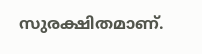സുരക്ഷിതമാണ്.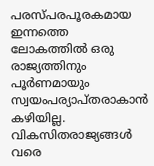പരസ്പരപൂരകമായ ഇന്നത്തെ ലോകത്തിൽ ഒരു രാജ്യത്തിനും പൂർണമായും സ്വയംപര്യാപ്തരാകാൻ കഴിയില്ല. വികസിതരാജ്യങ്ങൾ വരെ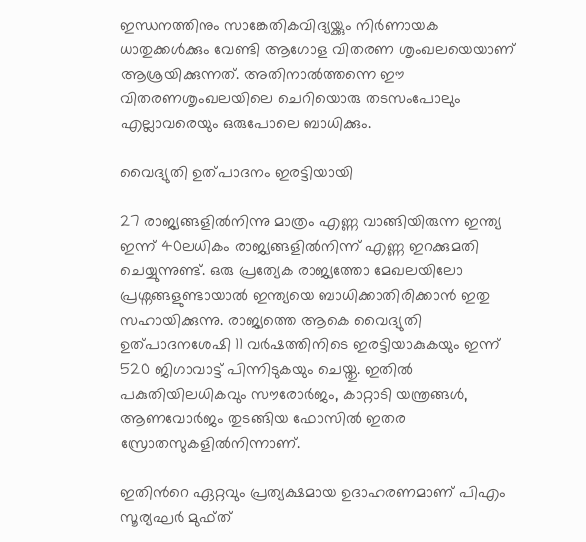ഇന്ധനത്തിനും സാങ്കേതികവിദ്യയ്ക്കും നിർണായക ധാതുക്കൾക്കും വേണ്ടി ആഗോള വിതരണ ശൃംഖലയെയാണ് ആശ്രയിക്കുന്നത്. അതിനാൽത്തന്നെ ഈ വിതരണശൃംഖലയിലെ ചെറിയൊരു തടസംപോലും എല്ലാവരെയും ഒരുപോലെ ബാധിക്കും.

വൈദ്യുതി ഉത്പാദനം ഇരട്ടിയായി

27 രാജ്യങ്ങളിൽനിന്നു മാത്രം എണ്ണ വാങ്ങിയിരുന്ന ഇന്ത്യ ഇന്ന് 40ലധികം രാജ്യങ്ങളിൽനിന്ന് എണ്ണ ഇറക്കുമതി ചെയ്യുന്നുണ്ട്. ഒരു പ്രത്യേക രാജ്യത്തോ മേഖലയിലോ പ്രശ്നങ്ങളുണ്ടായാൽ ഇന്ത്യയെ ബാധിക്കാതിരിക്കാൻ ഇതു സഹായിക്കുന്നു. രാജ്യത്തെ ആകെ വൈദ്യുതി ഉത്പാദനശേഷി 11 വർഷത്തിനിടെ ഇരട്ടിയാകുകയും ഇന്ന് 520 ജിഗാവാട്ട് പിന്നിടുകയും ചെയ്തു. ഇതിൽ പകുതിയിലധികവും സൗരോർജം, കാറ്റാടി യന്ത്രങ്ങൾ, ആണവോർജം തുടങ്ങിയ ഫോസിൽ ഇതര സ്രോതസുകളിൽനിന്നാണ്.

ഇതിന്‍റെ ഏറ്റവും പ്രത്യക്ഷമായ ഉദാഹരണമാണ് പിഎം സൂര്യഘർ മുഫ്ത്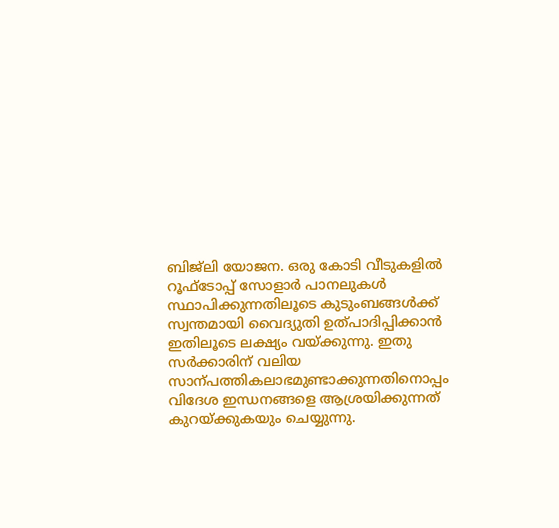ബിജ്‌ലി യോജന. ഒരു കോടി വീടുകളിൽ റൂഫ്ടോപ്പ് സോളാർ പാനലുകൾ സ്ഥാപിക്കുന്നതിലൂടെ കുടുംബങ്ങൾക്ക് സ്വന്തമായി വൈദ്യുതി ഉത്പാദിപ്പിക്കാൻ ഇതിലൂടെ ലക്ഷ്യം വയ്ക്കുന്നു. ഇതു സർക്കാരിന് വലിയ സാന്പത്തികലാഭമുണ്ടാക്കുന്നതിനൊപ്പം വിദേശ ഇന്ധനങ്ങളെ ആശ്രയിക്കുന്നത് കുറയ്ക്കുകയും ചെയ്യുന്നു.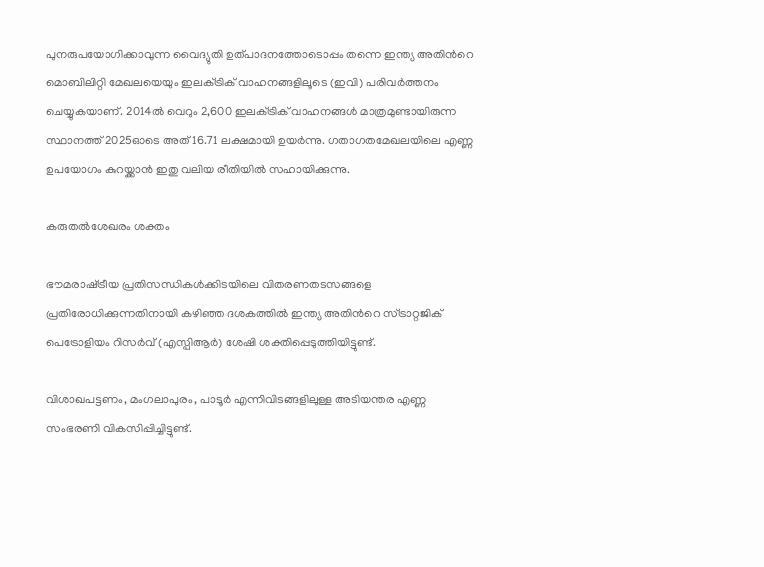പുനരുപയോഗിക്കാവുന്ന വൈദ്യുതി ഉത്പാദനത്തോടൊപ്പം തന്നെ ഇന്ത്യ അതിന്‍റെ മൊബിലിറ്റി മേഖലയെയും ഇലക്‌ട്രിക് വാഹനങ്ങളിലൂടെ (ഇവി) പരിവർത്തനം ചെയ്യുകയാണ്. 2014ൽ വെറും 2,600 ഇലക്‌ട്രിക് വാഹനങ്ങൾ മാത്രമുണ്ടായിരുന്ന സ്ഥാനത്ത് 2025ഓടെ അത് 16.71 ലക്ഷമായി ഉയർന്നു. ഗതാഗതമേഖലയിലെ എണ്ണ ഉപയോഗം കുറയ്ക്കാൻ ഇതു വലിയ രീതിയിൽ സഹായിക്കുന്നു.

കരുതൽശേഖരം ശക്തം

ഭൗമരാഷ്‌ട്രീയ പ്രതിസന്ധികൾക്കിടയിലെ വിതരണതടസങ്ങളെ പ്രതിരോധിക്കുന്നതിനായി കഴിഞ്ഞ ദശകത്തിൽ ഇന്ത്യ അതിന്‍റെ സ്ട്രാറ്റജിക് പെട്രോളിയം റിസർവ് (എസ്പിആർ) ശേഷി ശക്തിപ്പെടുത്തിയിട്ടുണ്ട്.

വിശാഖപട്ടണം, മംഗലാപുരം, പാടൂർ എന്നിവിടങ്ങളിലുള്ള അടിയന്തര എണ്ണ സംഭരണി വികസിപ്പിച്ചിട്ടുണ്ട്.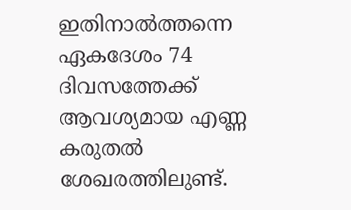ഇതിനാൽത്തന്നെ ഏകദേശം 74 ദിവസത്തേക്ക് ആവശ്യമായ എണ്ണ കരുതൽ ശേഖരത്തിലുണ്ട്.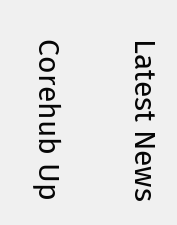Latest News

Corehub Up